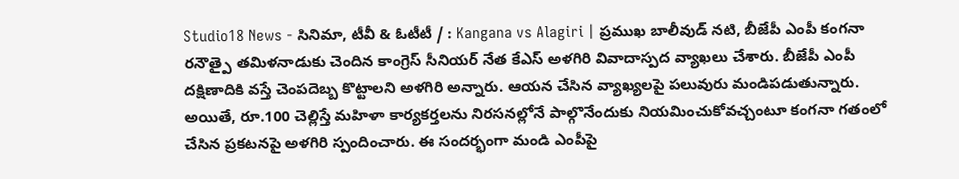Studio18 News - సినిమా, టీవీ & ఓటీటీ / : Kangana vs Alagiri | ప్రముఖ బాలీవుడ్ నటి, బీజేపీ ఎంపీ కంగనా రనౌత్పై తమిళనాడుకు చెందిన కాంగ్రెస్ సీనియర్ నేత కేఎస్ అళగిరి వివాదాస్పద వ్యాఖలు చేశారు. బీజేపీ ఎంపీ దక్షిణాదికి వస్తే చెంపదెబ్బ కొట్టాలని అళగిరి అన్నారు. ఆయన చేసిన వ్యాఖ్యలపై పలువురు మండిపడుతున్నారు. అయితే, రూ.100 చెల్లిస్తే మహిళా కార్యకర్తలను నిరసనల్లోనే పాల్గొనేందుకు నియమించుకోవచ్చంటూ కంగనా గతంలో చేసిన ప్రకటనపై అళగిరి స్పందించారు. ఈ సందర్భంగా మండి ఎంపీపై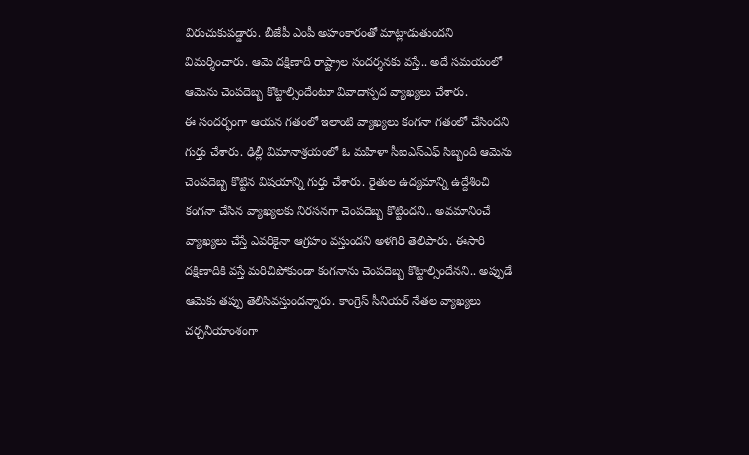విరుచుకుపడ్డారు. బీజేపీ ఎంపీ అహంకారంతో మాట్లాడుతుందని విమర్శించారు. ఆమె దక్షిణాది రాష్ట్రాల సందర్శనకు వస్తే.. అదే సమయంలో ఆమెను చెంపదెబ్బ కొట్టాల్సిందేంటూ వివాదాస్పద వ్యాఖ్యలు చేశారు.
ఈ సందర్భంగా ఆయన గతంలో ఇలాంటి వ్యాఖ్యలు కంగనా గతంలో చేసిందని గుర్తు చేశారు. ఢిల్లీ విమానాశ్రయంలో ఓ మహిళా సీఐఎస్ఎఫ్ సిబ్బంది ఆమెను చెంపదెబ్బ కొట్టిన విషయాన్ని గుర్తు చేశారు. రైతుల ఉద్యమాన్ని ఉద్దేశించి కంగనా చేసిన వ్యాఖ్యలకు నిరసనగా చెంపదెబ్బ కొట్టిందని.. అవమానించే వ్యాఖ్యలు చేస్తే ఎవరికైనా ఆగ్రహం వస్తుందని అళగిరి తెలిపారు. ఈసారి దక్షిణాదికి వస్తే మరిచిపోకుండా కంగనాను చెంపదెబ్బ కొట్టాల్సిందేనని.. అప్పుడే ఆమెకు తప్పు తెలిసివస్తుందన్నారు. కాంగ్రెస్ సీనియర్ నేతల వ్యాఖ్యలు చర్చనీయాంశంగా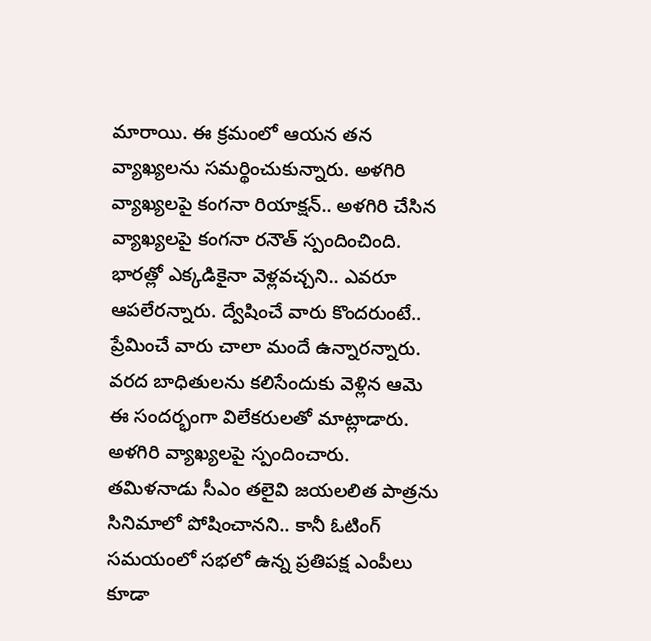మారాయి. ఈ క్రమంలో ఆయన తన వ్యాఖ్యలను సమర్థించుకున్నారు. అళగిరి వ్యాఖ్యలపై కంగనా రియాక్షన్.. అళగిరి చేసిన వ్యాఖ్యలపై కంగనా రనౌత్ స్పందించింది. భారత్లో ఎక్కడికైనా వెళ్లవచ్చని.. ఎవరూ ఆపలేరన్నారు. ద్వేషించే వారు కొందరుంటే.. ప్రేమించే వారు చాలా మందే ఉన్నారన్నారు. వరద బాధితులను కలిసేందుకు వెళ్లిన ఆమె ఈ సందర్భంగా విలేకరులతో మాట్లాడారు. అళగిరి వ్యాఖ్యలపై స్పందించారు. తమిళనాడు సీఎం తలైవి జయలలిత పాత్రను సినిమాలో పోషించానని.. కానీ ఓటింగ్ సమయంలో సభలో ఉన్న ప్రతిపక్ష ఎంపీలు కూడా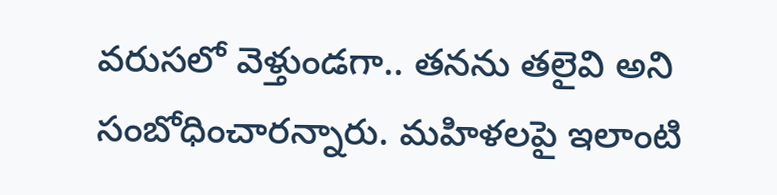వరుసలో వెళ్తుండగా.. తనను తలైవి అని సంబోధించారన్నారు. మహిళలపై ఇలాంటి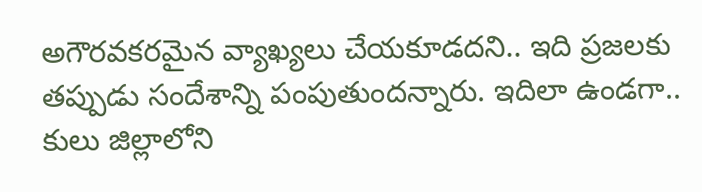అగౌరవకరమైన వ్యాఖ్యలు చేయకూడదని.. ఇది ప్రజలకు తప్పుడు సందేశాన్ని పంపుతుందన్నారు. ఇదిలా ఉండగా.. కులు జిల్లాలోని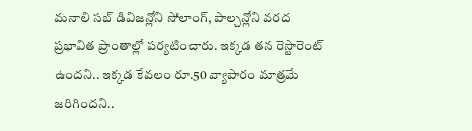మనాలి సబ్ డివిజన్లోని సోలాంగ్, పాల్చన్లోని వరద ప్రభావిత ప్రాంతాల్లో పర్యటించారు. ఇక్కడ తన రెస్టారెంట్ ఉందని.. ఇక్కడ కేవలం రూ.50 వ్యాపారం మాత్రమే జరిగిందని..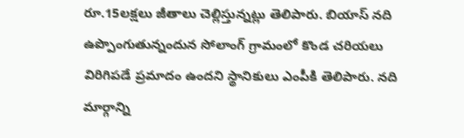రూ.15లక్షలు జీతాలు చెల్లిస్తున్నట్లు తెలిపారు. బియాస్ నది ఉప్పొంగుతున్నందున సోలాంగ్ గ్రామంలో కొండ చరియలు విరిగిపడే ప్రమాదం ఉందని స్థానికులు ఎంపీకి తెలిపారు. నది మార్గాన్ని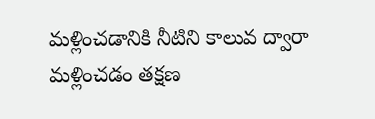మళ్లించడానికి నీటిని కాలువ ద్వారా మళ్లించడం తక్షణ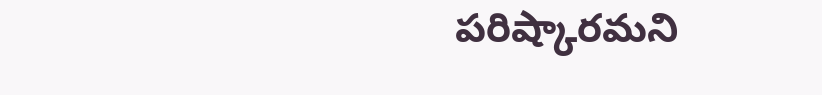పరిష్కారమని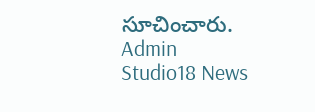సూచించారు.
Admin
Studio18 News